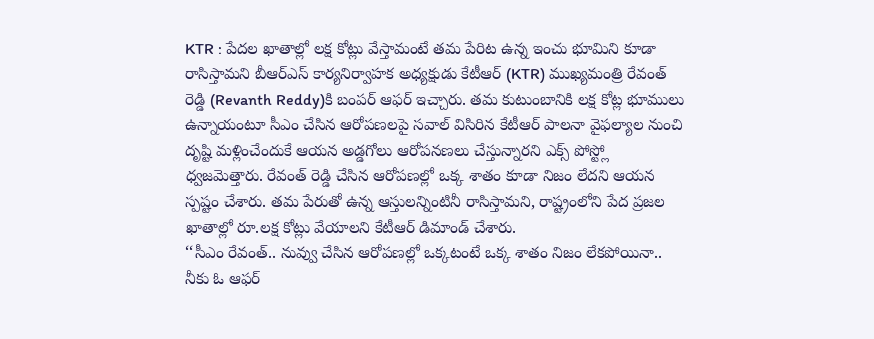KTR : పేదల ఖాతాల్లో లక్ష కోట్లు వేస్తామంటే తమ పేరిట ఉన్న ఇంచు భూమిని కూడా రాసిస్తామని బీఆర్ఎస్ కార్యనిర్వాహక అధ్యక్షుడు కేటీఆర్ (KTR) ముఖ్యమంత్రి రేవంత్ రెడ్డి (Revanth Reddy)కి బంపర్ ఆఫర్ ఇచ్చారు. తమ కుటుంబానికి లక్ష కోట్ల భూములు ఉన్నాయంటూ సీఎం చేసిన ఆరోపణలపై సవాల్ విసిరిన కేటీఆర్ పాలనా వైఫల్యాల నుంచి దృష్టి మళ్లించేందుకే ఆయన అడ్డగోలు ఆరోపనణలు చేస్తున్నారని ఎక్స్ పోస్ట్లో ధ్వజమెత్తారు. రేవంత్ రెడ్డి చేసిన ఆరోపణల్లో ఒక్క శాతం కూడా నిజం లేదని ఆయన స్పష్టం చేశారు. తమ పేరుతో ఉన్న ఆస్తులన్నింటినీ రాసిస్తామని, రాష్ట్రంలోని పేద ప్రజల ఖాతాల్లో రూ.లక్ష కోట్లు వేయాలని కేటీఆర్ డిమాండ్ చేశారు.
‘‘సీఎం రేవంత్.. నువ్వు చేసిన ఆరోపణల్లో ఒక్కటంటే ఒక్క శాతం నిజం లేకపోయినా.. నీకు ఓ ఆఫర్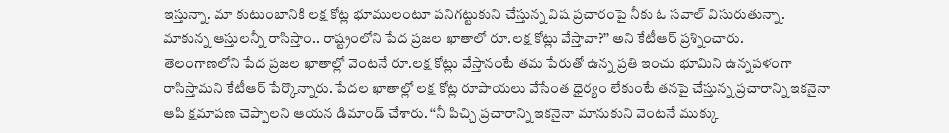ఇస్తున్నా. మా కుటుంబానికి లక్ష కోట్ల భూములంటూ పనిగట్టుకుని చేస్తున్న విష ప్రచారంపై నీకు ఓ సవాల్ విసురుతున్నా. మాకున్న ఆస్తులన్నీ రాసిస్తాం.. రాష్ట్రంలోని పేద ప్రజల ఖాతాలో రూ.లక్ష కోట్లు వేస్తావా?’’ అని కేటీఆర్ ప్రశ్నించారు.
తెలంగాణలోని పేద ప్రజల ఖాతాల్లో వెంటనే రూ.లక్ష కోట్లు వేస్తానంటే తమ పేరుతో ఉన్న ప్రతి ఇంచు భూమిని ఉన్నపళంగా రాసిస్తామని కేటీఆర్ పేర్కొన్నారు. పేదల ఖాతాల్లో లక్ష కోట్ల రూపాయలు వేసేంత ధైర్యం లేకుంటే తనపై చేస్తున్న ప్రచారాన్ని ఇకనైనా ఆపి క్షమాపణ చెప్పాలని ఆయన డిమాండ్ చేశారు. ‘‘నీ పిచ్చి ప్రచారాన్ని ఇకనైనా మానుకుని వెంటనే ముక్కు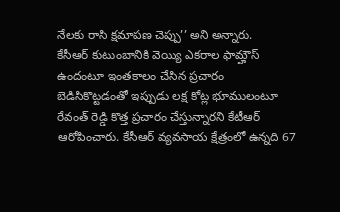నేలకు రాసి క్షమాపణ చెప్పు’’ అని అన్నారు.
కేసీఆర్ కుటుంబానికి వెయ్యి ఎకరాల ఫామ్హౌస్ ఉందంటూ ఇంతకాలం చేసిన ప్రచారం బెడిసికొట్టడంతో ఇప్పుడు లక్ష కోట్ల భూములంటూ రేవంత్ రెడ్డి కొత్త ప్రచారం చేస్తున్నారని కేటీఆర్ ఆరోపించారు. కేసీఆర్ వ్యవసాయ క్షేత్రంలో ఉన్నది 67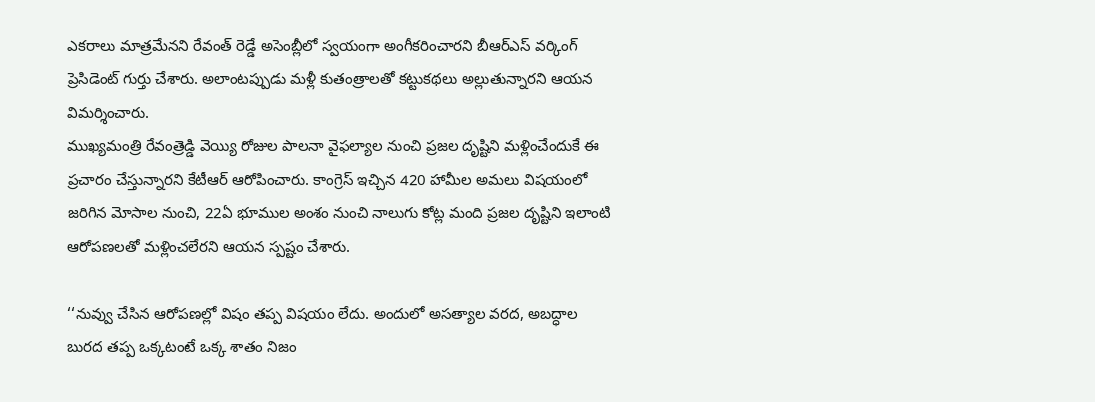ఎకరాలు మాత్రమేనని రేవంత్ రెడ్డే అసెంబ్లీలో స్వయంగా అంగీకరించారని బీఆర్ఎస్ వర్కింగ్ ప్రెసిడెంట్ గుర్తు చేశారు. అలాంటప్పుడు మళ్లీ కుతంత్రాలతో కట్టుకథలు అల్లుతున్నారని ఆయన విమర్శించారు.
ముఖ్యమంత్రి రేవంత్రెడ్డి వెయ్యి రోజుల పాలనా వైఫల్యాల నుంచి ప్రజల దృష్టిని మళ్లించేందుకే ఈ ప్రచారం చేస్తున్నారని కేటీఆర్ ఆరోపించారు. కాంగ్రెస్ ఇచ్చిన 420 హామీల అమలు విషయంలో జరిగిన మోసాల నుంచి, 22ఏ భూముల అంశం నుంచి నాలుగు కోట్ల మంది ప్రజల దృష్టిని ఇలాంటి ఆరోపణలతో మళ్లించలేరని ఆయన స్పష్టం చేశారు.

‘‘నువ్వు చేసిన ఆరోపణల్లో విషం తప్ప విషయం లేదు. అందులో అసత్యాల వరద, అబద్ధాల బురద తప్ప ఒక్కటంటే ఒక్క శాతం నిజం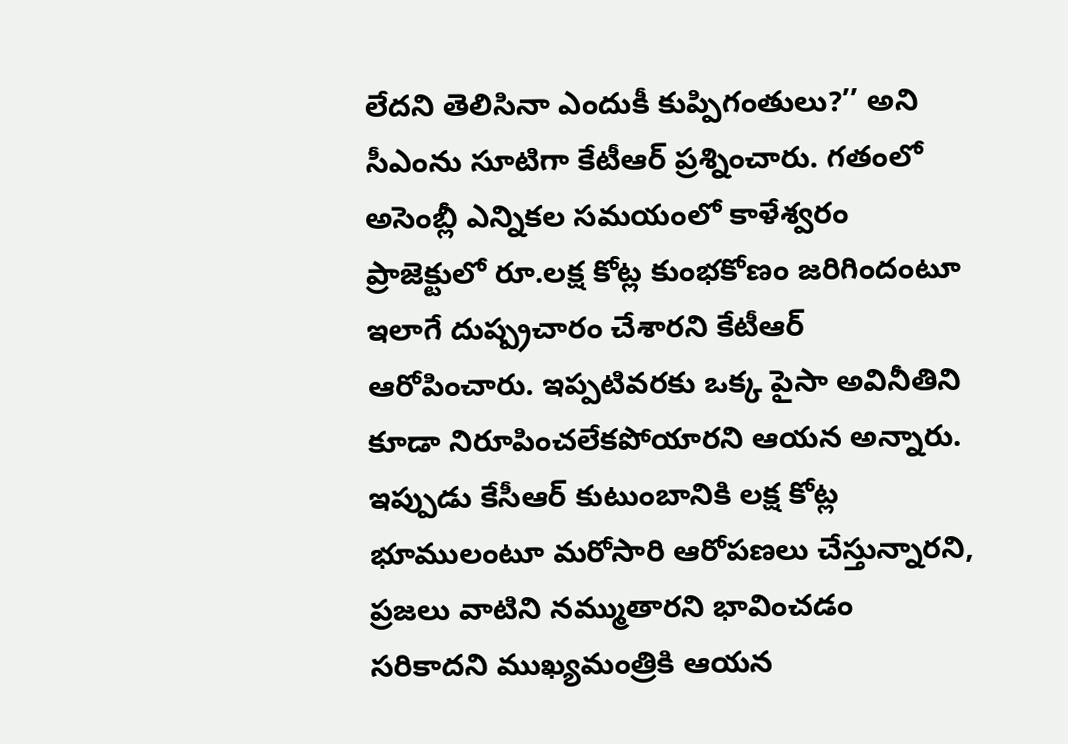లేదని తెలిసినా ఎందుకీ కుప్పిగంతులు?’’ అని సీఎంను సూటిగా కేటీఆర్ ప్రశ్నించారు. గతంలో అసెంబ్లీ ఎన్నికల సమయంలో కాళేశ్వరం ప్రాజెక్టులో రూ.లక్ష కోట్ల కుంభకోణం జరిగిందంటూ ఇలాగే దుష్ప్రచారం చేశారని కేటీఆర్ ఆరోపించారు. ఇప్పటివరకు ఒక్క పైసా అవినీతిని కూడా నిరూపించలేకపోయారని ఆయన అన్నారు. ఇప్పుడు కేసీఆర్ కుటుంబానికి లక్ష కోట్ల భూములంటూ మరోసారి ఆరోపణలు చేస్తున్నారని, ప్రజలు వాటిని నమ్ముతారని భావించడం సరికాదని ముఖ్యమంత్రికి ఆయన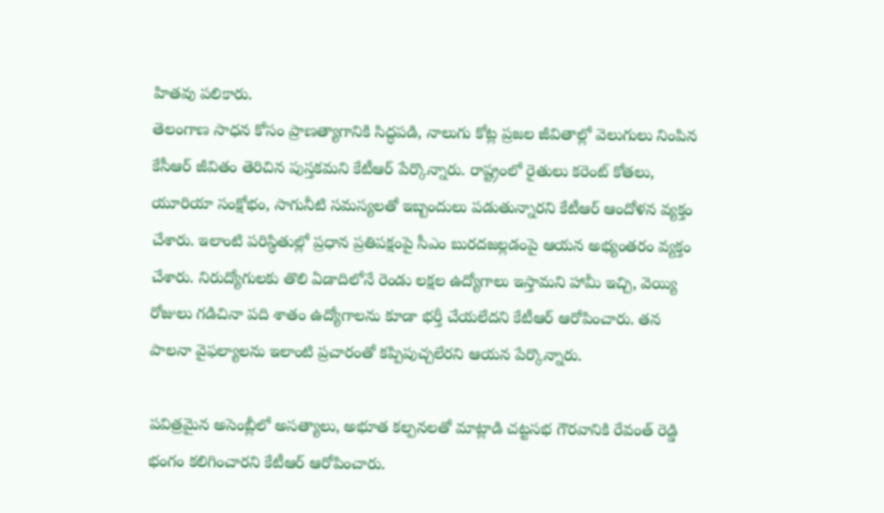హితవు పలికారు.
తెలంగాణ సాధన కోసం ప్రాణత్యాగానికి సిద్ధపడి, నాలుగు కోట్ల ప్రజల జీవితాల్లో వెలుగులు నింపిన కేసీఆర్ జీవితం తెరిచిన పుస్తకమని కేటీఆర్ పేర్కొన్నారు. రాష్ట్రంలో రైతులు కరెంట్ కోతలు, యూరియా సంక్షోభం, సాగునీటి సమస్యలతో ఇబ్బందులు పడుతున్నారని కేటీఆర్ ఆందోళన వ్యక్తం చేశారు. ఇలాంటి పరిస్థితుల్లో ప్రధాన ప్రతిపక్షంపై సీఎం బురదజల్లడంపై ఆయన అభ్యంతరం వ్యక్తం చేశారు. నిరుద్యోగులకు తొలి ఏడాదిలోనే రెండు లక్షల ఉద్యోగాలు ఇస్తామని హామీ ఇచ్చి, వెయ్యి రోజులు గడిచినా పది శాతం ఉద్యోగాలను కూడా భర్తీ చేయలేదని కేటీఆర్ ఆరోపించారు. తన పాలనా వైఫల్యాలను ఇలాంటి ప్రచారంతో కప్పిపుచ్చలేరని ఆయన పేర్కొన్నారు.

పవిత్రమైన అసెంబ్లీలో అసత్యాలు, అభూత కల్పనలతో మాట్లాడి చట్టసభ గౌరవానికి రేవంత్ రెడ్డి భంగం కలిగించారని కేటీఆర్ ఆరోపించారు.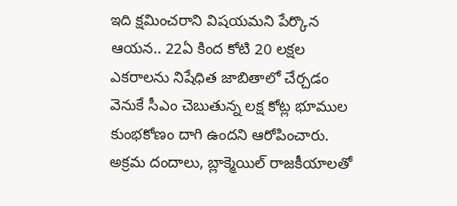ఇది క్షమించరాని విషయమని పేర్కొన ఆయన.. 22ఏ కింద కోటి 20 లక్షల ఎకరాలను నిషేధిత జాబితాలో చేర్చడం వెనుకే సీఎం చెబుతున్న లక్ష కోట్ల భూముల కుంభకోణం దాగి ఉందని ఆరోపించారు. అక్రమ దందాలు, బ్లాక్మెయిల్ రాజకీయాలతో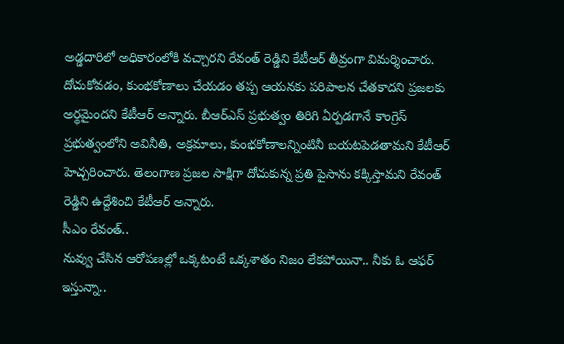అడ్డదారిలో అధికారంలోకి వచ్చారని రేవంత్ రెడ్డిని కేటీఆర్ తీవ్రంగా విమర్శించారు. దోచుకోవడం, కుంభకోణాలు చేయడం తప్ప ఆయనకు పరిపాలన చేతకాదని ప్రజలకు అర్థమైందని కేటీఆర్ అన్నారు. బీఆర్ఎస్ ప్రభుత్వం తిరిగి ఏర్పడగానే కాంగ్రెస్ ప్రభుత్వంలోని అవినీతి, అక్రమాలు, కుంభకోణాలన్నింటినీ బయటపెడతామని కేటీఆర్ హెచ్చరించారు. తెలంగాణ ప్రజల సాక్షిగా దోచుకున్న ప్రతి పైసాను కక్కిస్తామని రేవంత్ రెడ్డిని ఉద్దేశించి కేటీఆర్ అన్నారు.
సీఎం రేవంత్..
నువ్వు చేసిన ఆరోపణల్లో ఒక్కటంటే ఒక్కశాతం నిజం లేకపోయినా.. నీకు ఓ ఆఫర్ ఇస్తున్నా..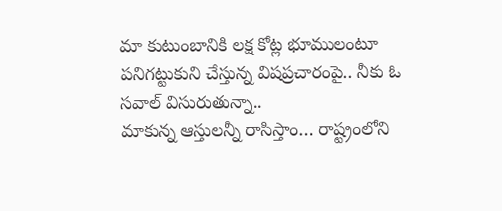మా కుటుంబానికి లక్ష కోట్ల భూములంటూ పనిగట్టుకుని చేస్తున్న విషప్రచారంపై.. నీకు ఓ సవాల్ విసురుతున్నా..
మాకున్న ఆస్తులన్నీ రాసిస్తాం… రాష్ట్రంలోని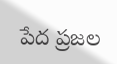పేద ప్రజల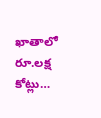ఖాతాలో రూ.లక్ష కోట్లు…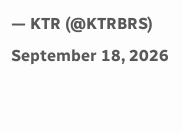— KTR (@KTRBRS) September 18, 2026